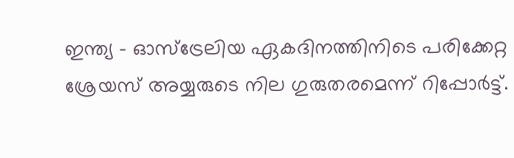ഇന്ത്യ - ഓസ്‌ട്രേലിയ ഏകദിനത്തിനിടെ പരിക്കേറ്റ ശ്രേയസ് അയ്യരുടെ നില ഗുരുതരമെന്ന് റിപ്പോര്‍ട്ട്.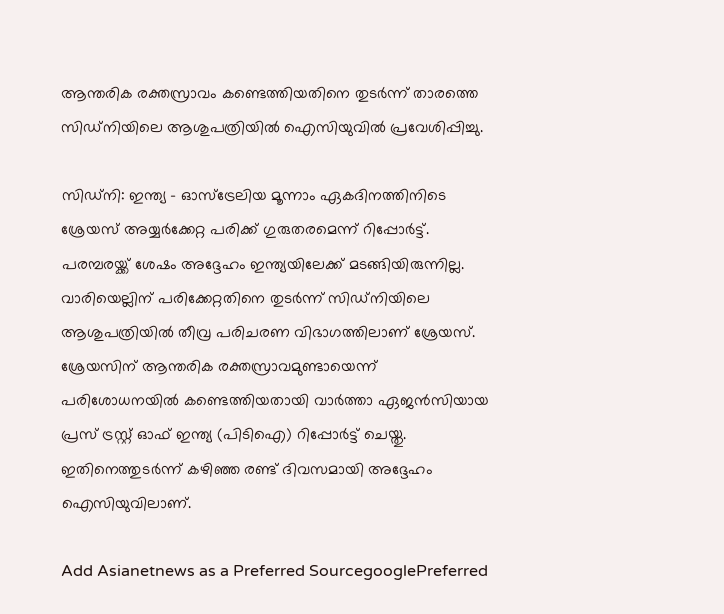ആന്തരിക രക്തസ്രാവം കണ്ടെത്തിയതിനെ തുടര്‍ന്ന് താരത്തെ സിഡ്‌നിയിലെ ആശുപത്രിയില്‍ ഐസിയുവില്‍ പ്രവേശിപ്പിച്ചു.

സിഡ്‌നി: ഇന്ത്യ - ഓസ്‌ട്രേലിയ മൂന്നാം ഏകദിനത്തിനിടെ ശ്രേയസ് അയ്യര്‍ക്കേറ്റ പരിക്ക് ഗുരുതരമെന്ന് റിപ്പോര്‍ട്ട്. പരമ്പരയ്ക്ക് ശേഷം അദ്ദേഹം ഇന്ത്യയിലേക്ക് മടങ്ങിയിരുന്നില്ല. വാരിയെല്ലിന് പരിക്കേറ്റതിനെ തുടര്‍ന്ന് സിഡ്‌നിയിലെ ആശുപത്രിയില്‍ തീവ്ര പരിചരണ വിഭാഗത്തിലാണ് ശ്രേയസ്. ശ്രേയസിന് ആന്തരിക രക്തസ്രാവമുണ്ടായെന്ന് പരിശോധനയില്‍ കണ്ടെത്തിയതായി വാര്‍ത്താ ഏജന്‍സിയായ പ്രസ് ട്രസ്റ്റ് ഓഫ് ഇന്ത്യ (പിടിഐ) റിപ്പോര്‍ട്ട് ചെയ്തു. ഇതിനെത്തുടര്‍ന്ന് കഴിഞ്ഞ രണ്ട് ദിവസമായി അദ്ദേഹം ഐസിയുവിലാണ്.

Add Asianetnews as a Preferred SourcegooglePreferred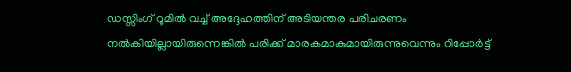ഡസ്സിംഗ് റൂമില്‍ വച്ച് അദ്ദേഹത്തിന് അടിയന്തര പരിചരണം നല്‍കിയില്ലായിരുന്നെങ്കില്‍ പരിക്ക് മാരകമാകുമായിരുന്നുവെന്നും റിപ്പോര്‍ട്ട്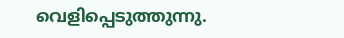വെളിപ്പെടുത്തുന്നു.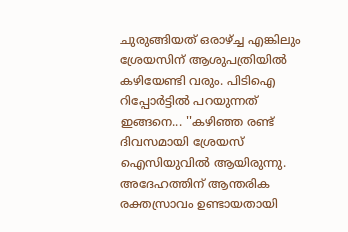ചുരുങ്ങിയത് ഒരാഴ്ച്ച എങ്കിലും ശ്രേയസിന് ആശുപത്രിയില്‍ കഴിയേണ്ടി വരും. പിടിഐ റിപ്പോര്‍ട്ടില്‍ പറയുന്നത് ഇങ്ങനെ... ''കഴിഞ്ഞ രണ്ട് ദിവസമായി ശ്രേയസ് ഐസിയുവില്‍ ആയിരുന്നു. അദേഹത്തിന് ആന്തരിക രക്തസ്രാവം ഉണ്ടായതായി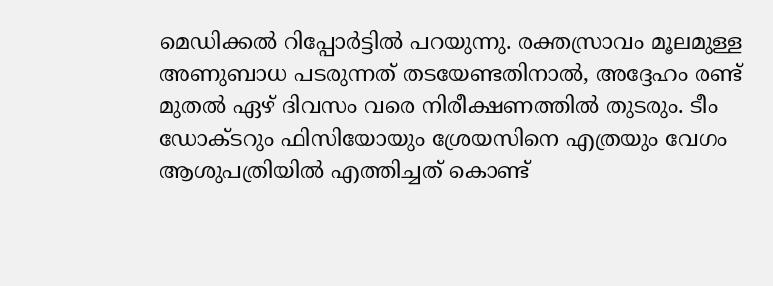മെഡിക്കല്‍ റിപ്പോര്‍ട്ടില്‍ പറയുന്നു. രക്തസ്രാവം മൂലമുള്ള അണുബാധ പടരുന്നത് തടയേണ്ടതിനാല്‍, അദ്ദേഹം രണ്ട് മുതല്‍ ഏഴ് ദിവസം വരെ നിരീക്ഷണത്തില്‍ തുടരും. ടീം ഡോക്ടറും ഫിസിയോയും ശ്രേയസിനെ എത്രയും വേഗം ആശുപത്രിയില്‍ എത്തിച്ചത് കൊണ്ട്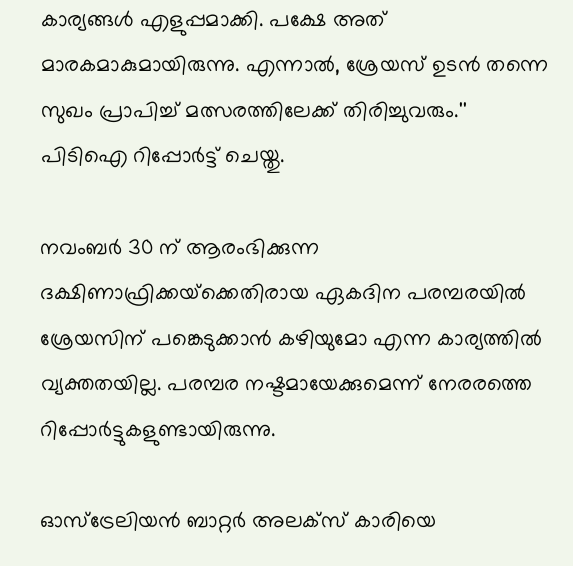കാര്യങ്ങള്‍ എളുപ്പമാക്കി. പക്ഷേ അത് മാരകമാകുമായിരുന്നു. എന്നാല്‍, ശ്രേയസ് ഉടന്‍ തന്നെ സുഖം പ്രാപിച്ച് മത്സരത്തിലേക്ക് തിരിച്ചുവരും.'' പിടിഐ റിപ്പോര്‍ട്ട് ചെയ്തു.

നവംബര്‍ 30 ന് ആരംഭിക്കുന്ന ദക്ഷിണാഫ്രിക്കയ്‌ക്കെതിരായ ഏകദിന പരമ്പരയില്‍ ശ്രേയസിന് പങ്കെടുക്കാന്‍ കഴിയുമോ എന്ന കാര്യത്തില്‍ വ്യക്തതയില്ല. പരമ്പര നഷ്ടമായേക്കുമെന്ന് നേരരത്തെ റിപ്പോര്‍ട്ടുകളുണ്ടായിരുന്നു.

ഓസ്‌ട്രേലിയന്‍ ബാറ്റര്‍ അലക്‌സ് കാരിയെ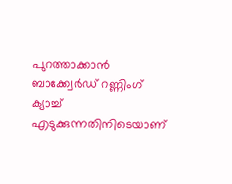പുറത്താക്കാന്‍ ബാക്ക്വേര്‍ഡ് റണ്ണിംഗ് ക്യാച്ച് എടുക്കുന്നതിനിടെയാണ്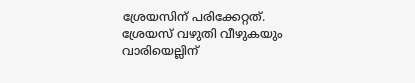ശ്രേയസിന് പരിക്കേറ്റത്. ശ്രേയസ് വഴുതി വീഴുകയും വാരിയെല്ലിന്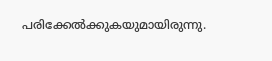പരിക്കേല്‍ക്കുകയുമായിരുന്നു.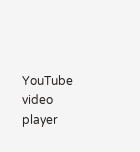YouTube video player